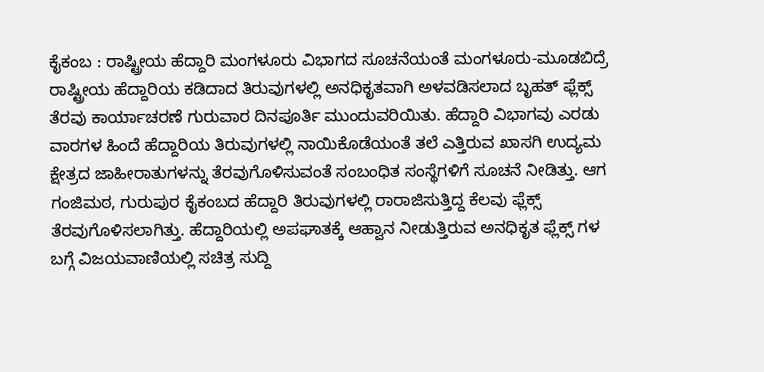ಕೈಕಂಬ : ರಾಷ್ಟ್ರೀಯ ಹೆದ್ದಾರಿ ಮಂಗಳೂರು ವಿಭಾಗದ ಸೂಚನೆಯಂತೆ ಮಂಗಳೂರು-ಮೂಡಬಿದ್ರೆ ರಾಷ್ಟ್ರೀಯ ಹೆದ್ದಾರಿಯ ಕಡಿದಾದ ತಿರುವುಗಳಲ್ಲಿ ಅನಧಿಕೃತವಾಗಿ ಅಳವಡಿಸಲಾದ ಬೃಹತ್ ಫ್ಲೆಕ್ಸ್ ತೆರವು ಕಾರ್ಯಾಚರಣೆ ಗುರುವಾರ ದಿನಪೂರ್ತಿ ಮುಂದುವರಿಯಿತು. ಹೆದ್ದಾರಿ ವಿಭಾಗವು ಎರಡು ವಾರಗಳ ಹಿಂದೆ ಹೆದ್ದಾರಿಯ ತಿರುವುಗಳಲ್ಲಿ ನಾಯಿಕೊಡೆಯಂತೆ ತಲೆ ಎತ್ತಿರುವ ಖಾಸಗಿ ಉದ್ಯಮ ಕ್ಷೇತ್ರದ ಜಾಹೀರಾತುಗಳನ್ನು ತೆರವುಗೊಳಿಸುವಂತೆ ಸಂಬಂಧಿತ ಸಂಸ್ಥೆಗಳಿಗೆ ಸೂಚನೆ ನೀಡಿತ್ತು. ಆಗ ಗಂಜಿಮಠ, ಗುರುಪುರ ಕೈಕಂಬದ ಹೆದ್ದಾರಿ ತಿರುವುಗಳಲ್ಲಿ ರಾರಾಜಿಸುತ್ತಿದ್ದ ಕೆಲವು ಫ್ಲೆಕ್ಸ್ ತೆರವುಗೊಳಿಸಲಾಗಿತ್ತು. ಹೆದ್ದಾರಿಯಲ್ಲಿ ಅಪಘಾತಕ್ಕೆ ಆಹ್ವಾನ ನೀಡುತ್ತಿರುವ ಅನಧಿಕೃತ ಫ್ಲೆಕ್ಸ್ ಗಳ ಬಗ್ಗೆ ವಿಜಯವಾಣಿಯಲ್ಲಿ ಸಚಿತ್ರ ಸುದ್ದಿ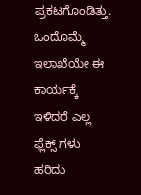ಪ್ರಕಟಗೊಂಡಿತ್ತು.
ಒಂದೊಮ್ಮೆ ಇಲಾಖೆಯೇ ಈ ಕಾರ್ಯಕ್ಕೆ ಇಳಿದರೆ ಎಲ್ಲ ಫ್ಲೆಕ್ಸ್ ಗಳು ಹರಿದು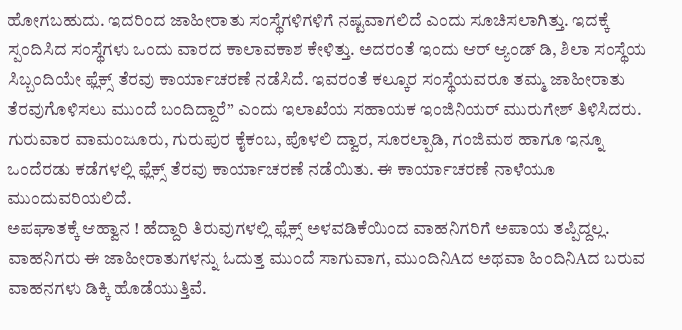ಹೋಗಬಹುದು. ಇದರಿಂದ ಜಾಹೀರಾತು ಸಂಸ್ಥೆಗಳಿಗಳಿಗೆ ನಷ್ಟವಾಗಲಿದೆ ಎಂದು ಸೂಚಿಸಲಾಗಿತ್ತು. ಇದಕ್ಕೆ ಸ್ಪಂದಿಸಿದ ಸಂಸ್ಥೆಗಳು ಒಂದು ವಾರದ ಕಾಲಾವಕಾಶ ಕೇಳಿತ್ತು. ಅದರಂತೆ ಇಂದು ಆರ್ ಆ್ಯಂಡ್ ಡಿ, ಶಿಲಾ ಸಂಸ್ಥೆಯ ಸಿಬ್ಬಂದಿಯೇ ಫ್ಲೆಕ್ಸ್ ತೆರವು ಕಾರ್ಯಾಚರಣೆ ನಡೆಸಿದೆ. ಇವರಂತೆ ಕಲ್ಕೂರ ಸಂಸ್ಥೆಯವರೂ ತಮ್ಮ ಜಾಹೀರಾತು ತೆರವುಗೊಳಿಸಲು ಮುಂದೆ ಬಂದಿದ್ದಾರೆ” ಎಂದು ಇಲಾಖೆಯ ಸಹಾಯಕ ಇಂಜಿನಿಯರ್ ಮುರುಗೇಶ್ ತಿಳಿಸಿದರು. ಗುರುವಾರ ವಾಮಂಜೂರು, ಗುರುಪುರ ಕೈಕಂಬ, ಪೊಳಲಿ ದ್ವಾರ, ಸೂರಲ್ಪಾಡಿ, ಗಂಜಿಮಠ ಹಾಗೂ ಇನ್ನೂ ಒಂದೆರಡು ಕಡೆಗಳಲ್ಲಿ ಫ್ಲೆಕ್ಸ್ ತೆರವು ಕಾರ್ಯಾಚರಣೆ ನಡೆಯಿತು. ಈ ಕಾರ್ಯಾಚರಣೆ ನಾಳೆಯೂ ಮುಂದುವರಿಯಲಿದೆ.
ಅಪಘಾತಕ್ಕೆ ಆಹ್ವಾನ ! ಹೆದ್ದಾರಿ ತಿರುವುಗಳಲ್ಲಿ ಫ್ಲೆಕ್ಸ್ ಅಳವಡಿಕೆಯಿಂದ ವಾಹನಿಗರಿಗೆ ಅಪಾಯ ತಪ್ಪಿದ್ದಲ್ಲ. ವಾಹನಿಗರು ಈ ಜಾಹೀರಾತುಗಳನ್ನು ಓದುತ್ತ ಮುಂದೆ ಸಾಗುವಾಗ, ಮುಂದಿನಿAದ ಅಥವಾ ಹಿಂದಿನಿAದ ಬರುವ ವಾಹನಗಳು ಡಿಕ್ಕಿ ಹೊಡೆಯುತ್ತಿವೆ.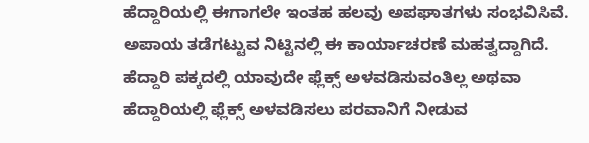ಹೆದ್ದಾರಿಯಲ್ಲಿ ಈಗಾಗಲೇ ಇಂತಹ ಹಲವು ಅಪಘಾತಗಳು ಸಂಭವಿಸಿವೆ. ಅಪಾಯ ತಡೆಗಟ್ಟುವ ನಿಟ್ಟಿನಲ್ಲಿ ಈ ಕಾರ್ಯಾಚರಣೆ ಮಹತ್ವದ್ದಾಗಿದೆ.
ಹೆದ್ದಾರಿ ಪಕ್ಕದಲ್ಲಿ ಯಾವುದೇ ಫ್ಲೆಕ್ಸ್ ಅಳವಡಿಸುವಂತಿಲ್ಲ ಅಥವಾ ಹೆದ್ದಾರಿಯಲ್ಲಿ ಫ್ಲೆಕ್ಸ್ ಅಳವಡಿಸಲು ಪರವಾನಿಗೆ ನೀಡುವ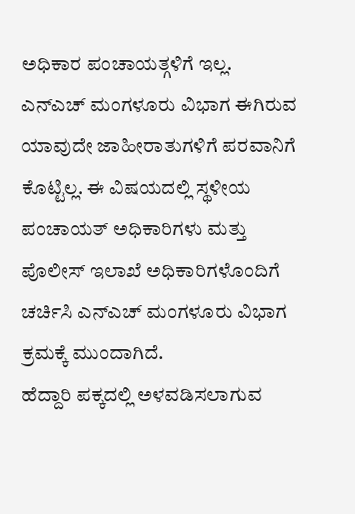ಅಧಿಕಾರ ಪಂಚಾಯತ್ಗಳಿಗೆ ಇಲ್ಲ. ಎನ್ಎಚ್ ಮಂಗಳೂರು ವಿಭಾಗ ಈಗಿರುವ ಯಾವುದೇ ಜಾಹೀರಾತುಗಳಿಗೆ ಪರವಾನಿಗೆ ಕೊಟ್ಟಿಲ್ಲ. ಈ ವಿಷಯದಲ್ಲಿ ಸ್ಥಳೀಯ ಪಂಚಾಯತ್ ಅಧಿಕಾರಿಗಳು ಮತ್ತು ಪೊಲೀಸ್ ಇಲಾಖೆ ಅಧಿಕಾರಿಗಳೊಂದಿಗೆ ಚರ್ಚಿಸಿ ಎನ್ಎಚ್ ಮಂಗಳೂರು ವಿಭಾಗ ಕ್ರಮಕ್ಕೆ ಮುಂದಾಗಿದೆ.
ಹೆದ್ದಾರಿ ಪಕ್ಕದಲ್ಲಿ ಅಳವಡಿಸಲಾಗುವ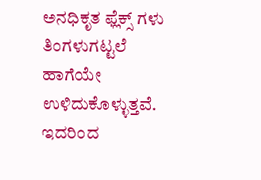ಅನಧಿಕೃತ ಫ್ಲೆಕ್ಸ್ ಗಳು ತಿಂಗಳುಗಟ್ಟಲೆ ಹಾಗೆಯೇ ಉಳಿದುಕೊಳ್ಳುತ್ತವೆ. ಇದರಿಂದ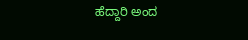ಹೆದ್ದಾರಿ ಅಂದ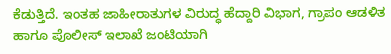ಕೆಡುತ್ತಿದೆ. ಇಂತಹ ಜಾಹೀರಾತುಗಳ ವಿರುದ್ಧ ಹೆದ್ದಾರಿ ವಿಭಾಗ, ಗ್ರಾಪಂ ಆಡಳಿತ ಹಾಗೂ ಪೊಲೀಸ್ ಇಲಾಖೆ ಜಂಟಿಯಾಗಿ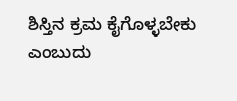ಶಿಸ್ತಿನ ಕ್ರಮ ಕೈಗೊಳ್ಳಬೇಕು ಎಂಬುದು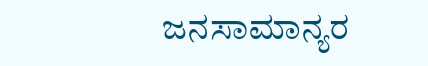ಜನಸಾಮಾನ್ಯರ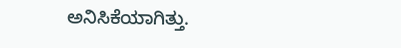ಅನಿಸಿಕೆಯಾಗಿತ್ತು.